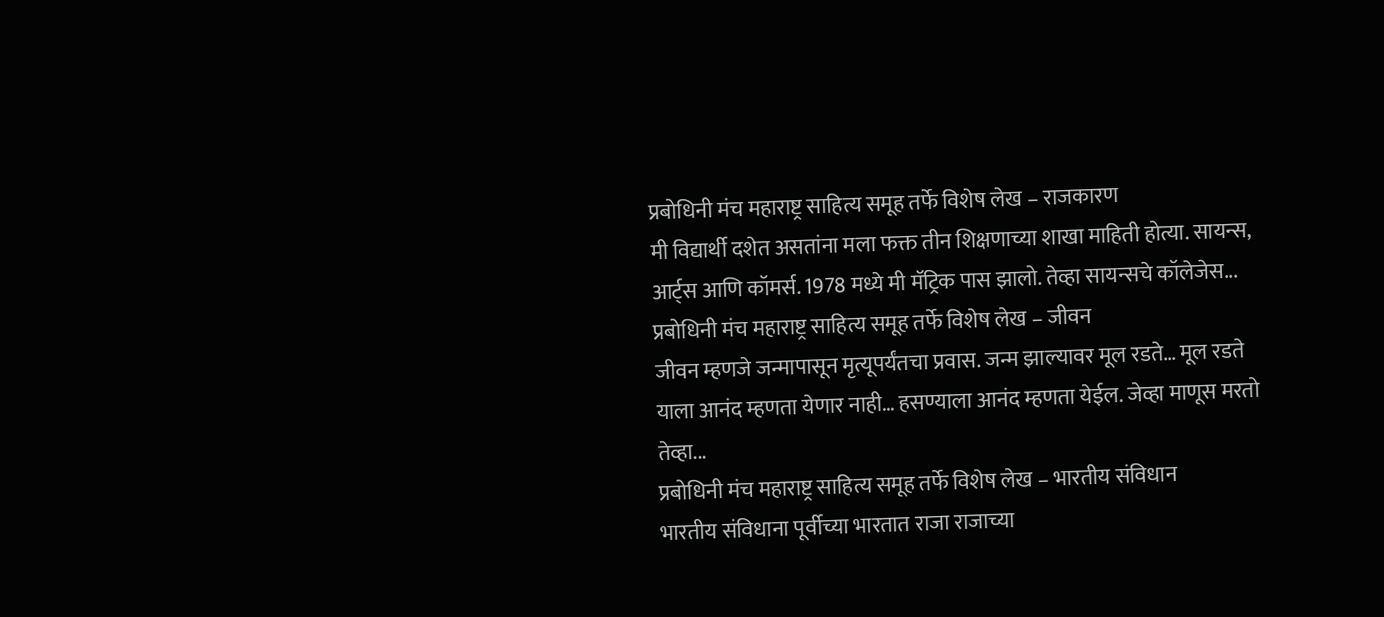प्रबोधिनी मंच महाराष्ट्र साहित्य समूह तर्फे विशेष लेख – राजकारण
मी विद्यार्थी दशेत असतांना मला फक्त तीन शिक्षणाच्या शाखा माहिती होत्या. सायन्स, आर्ट्स आणि कॉमर्स. 1978 मध्ये मी मॅट्रिक पास झालो. तेव्हा सायन्सचे कॉलेजेस...
प्रबोधिनी मंच महाराष्ट्र साहित्य समूह तर्फे विशेष लेख – जीवन
जीवन म्हणजे जन्मापासून मृत्यूपर्यंतचा प्रवास. जन्म झाल्यावर मूल रडते… मूल रडते याला आनंद म्हणता येणार नाही… हसण्याला आनंद म्हणता येईल. जेव्हा माणूस मरतो तेव्हा...
प्रबोधिनी मंच महाराष्ट्र साहित्य समूह तर्फे विशेष लेख – भारतीय संविधान
भारतीय संविधाना पूर्वीच्या भारतात राजा राजाच्या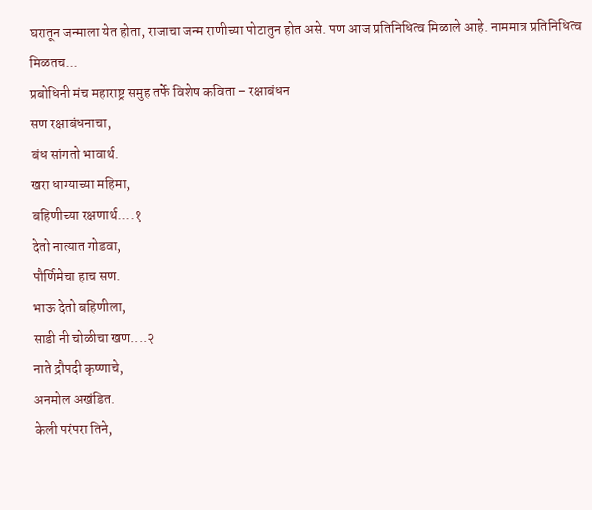घरातून जन्माला येत होता, राजाचा जन्म राणीच्या पोटातुन होत असे. पण आज प्रतिनिधित्व मिळाले आहे. नाममात्र प्रतिनिधित्व मिळतच...
प्रबोधिनी मंच महाराष्ट्र समुह तर्फे विशेष कविता – रक्षाबंधन
सण रक्षाबंधनाचा,
बंध सांगतो भावार्थ.
खरा धाग्याच्या महिमा,
बहिणीच्या रक्षणार्थ....१
देतो नात्यात गोडवा,
पौर्णिमेचा हाच सण.
भाऊ देतो बहिणीला,
साडी नी चोळीचा खण....२
नाते द्रौपदी कृष्णाचे,
अनमोल अखंडित.
केली परंपरा तिने,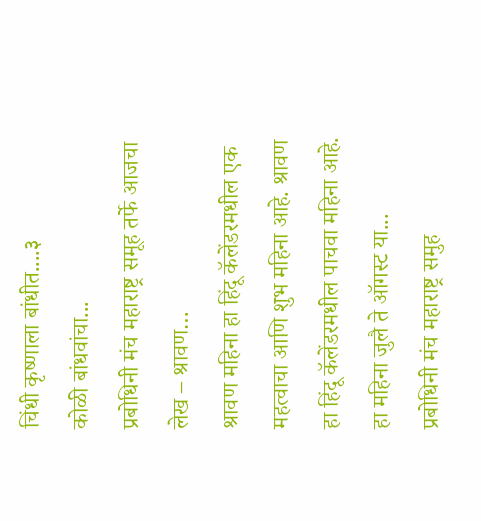चिंधी कृष्णाला बांधीत....३
कोळी बांधवांचा...
प्रबोधिनी मंच महाराष्ट्र समूह तर्फे आजचा लेख – श्रावण…
श्रावण महिना हा हिंदू कॅलेंडरमधील एक महत्वाचा आणि शुभ महिना आहे. श्रावण हा हिंदू कॅलेंडरमधील पाचवा महिना आहे. हा महिना जुलै ते ऑगस्ट या...
प्रबोधिनी मंच महाराष्ट्र समुह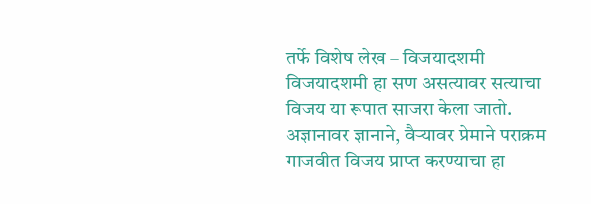तर्फे विशेष लेख – विजयादशमी
विजयादशमी हा सण असत्यावर सत्याचा विजय या रूपात साजरा केला जातो. अज्ञानावर ज्ञानाने, वैऱ्यावर प्रेमाने पराक्रम गाजवीत विजय प्राप्त करण्याचा हा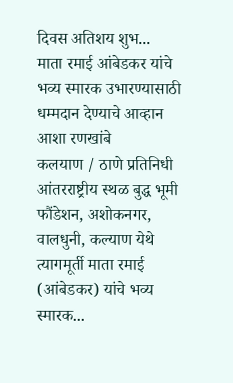दिवस अतिशय शुभ...
माता रमाई आंबेडकर यांचे भव्य स्मारक उभारण्यासाठी धम्मदान देण्याचे आव्हान
आशा रणखांबे
कलयाण / ठाणे प्रतिनिधी
आंतरराष्ट्रीय स्थळ बुद्ध भूमी फौंडेशन, अशोकनगर, वालधुनी, कल्याण येथे त्यागमूर्ती माता रमाई (आंबेडकर) यांचे भव्य स्मारक...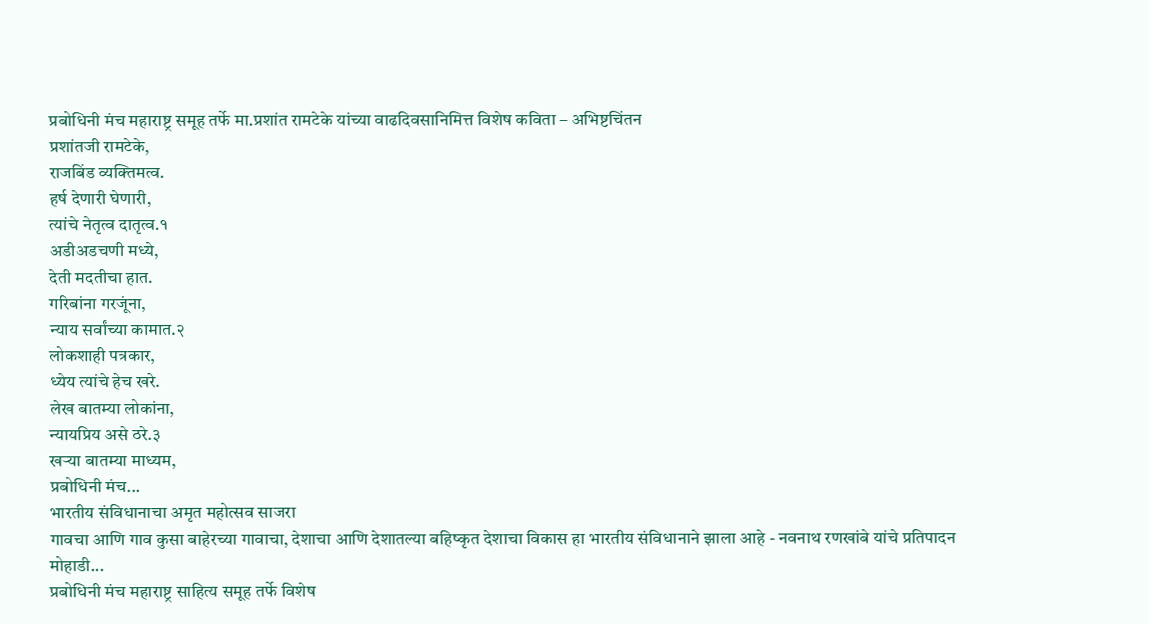प्रबोधिनी मंच महाराष्ट्र समूह तर्फे मा.प्रशांत रामटेके यांच्या वाढदिवसानिमित्त विशेष कविता – अभिष्टचिंतन
प्रशांतजी रामटेके,
राजबिंड व्यक्तिमत्व.
हर्ष देणारी घेणारी,
त्यांचे नेतृत्व दातृत्व.१
अडीअडचणी मध्ये,
देती मदतीचा हात.
गरिबांना गरजूंना,
न्याय सर्वांच्या कामात.२
लोकशाही पत्रकार,
ध्येय त्यांचे हेच खरे.
लेख बातम्या लोकांना,
न्यायप्रिय असे ठरे.३
खऱ्या बातम्या माध्यम,
प्रबोधिनी मंच...
भारतीय संविधानाचा अमृत महोत्सव साजरा
गावचा आणि गाव कुसा बाहेरच्या गावाचा, देशाचा आणि देशातल्या बहिष्कृत देशाचा विकास हा भारतीय संविधानाने झाला आहे - नवनाथ रणखांबे यांचे प्रतिपादन
मोहाडी...
प्रबोधिनी मंच महाराष्ट्र साहित्य समूह तर्फे विशेष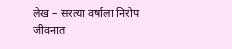लेख – सरत्या वर्षाला निरोप
जीवनात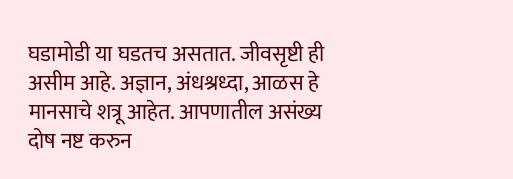घडामोडी या घडतच असतात. जीवसृष्टी ही असीम आहे. अज्ञान, अंधश्रध्दा, आळस हे मानसाचे शत्रू आहेत. आपणातील असंख्य दोष नष्ट करुन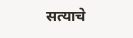सत्याचे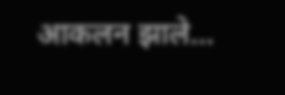आकलन झाले...